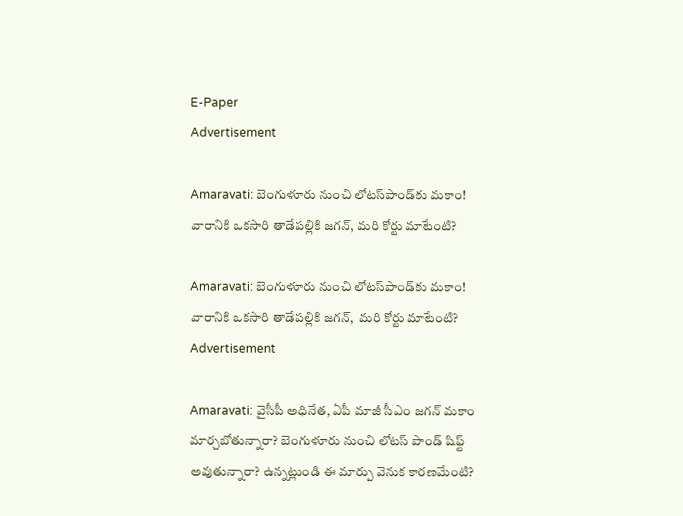E-Paper
Advertisement

Amaravati: బెంగుళూరు నుంచి లోటస్‌‌పాండ్‌కు మకాం! వారానికి ఒకసారి తాడేపల్లికి జగన్, మరి కోర్టు మాటేంటి?

Amaravati: బెంగుళూరు నుంచి లోటస్‌‌పాండ్‌కు మకాం! వారానికి ఒకసారి తాడేపల్లికి జగన్,  మరి కోర్టు మాటేంటి?
Advertisement

Amaravati: వైసీపీ అధినేత, ఏపీ మాజీ సీఎం జగన్ మకాం మార్చబోతున్నారా? బెంగుళూరు నుంచి లోటస్‌ పాండ్ షిఫ్ట్ అవుతున్నారా? ఉన్నట్లుండి ఈ మార్పు వెనుక కారణమేంటి?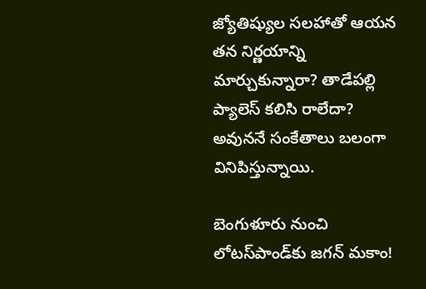జ్యోతిష్యుల సలహాతో ఆయన తన నిర్ణయాన్ని మార్చుకున్నారా? తాడేపల్లి ప్యాలెస్ కలిసి రాలేదా? అవుననే సంకేతాలు బలంగా వినిపిస్తున్నాయి.

బెంగుళూరు నుంచి లోటస్‌‌పాండ్‌కు జగన్ మకాం!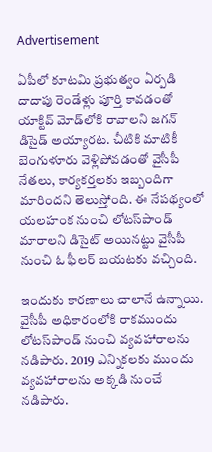Advertisement

ఏపీలో కూటమి ప్రభుత్వం ఏర్పడి దాదాపు రెండేళ్లు పూర్తి కావడంతో యాక్టివ్ మోడ్‌లోకి రావాలని జగన్ డిసైడ్ అయ్యారట. చీటికి మాటికీ బెంగుళూరు వెళ్లిపోవడంతో వైసీపీ నేతలు, కార్యకర్తలకు ఇబ్బందిగా మారిందని తెలుస్తోంది. ఈ నేపథ్యంలో యలహంక నుంచి లోటస్‌పాండ్ మారాలని డిసైట్ అయినట్టు వైసీపీ నుంచి ఓ ఫీలర్ బయటకు వచ్చింది.

ఇందుకు కారణాలు చాలానే ఉన్నాయి.  వైసీపీ అధికారంలోకి రాకముందు లోటస్‌పాండ్ నుంచి వ్యవహారాలను నడిపారు. 2019 ఎన్నికలకు ముందు వ్యవహారాలను అక్కడి నుంచే నడిపారు.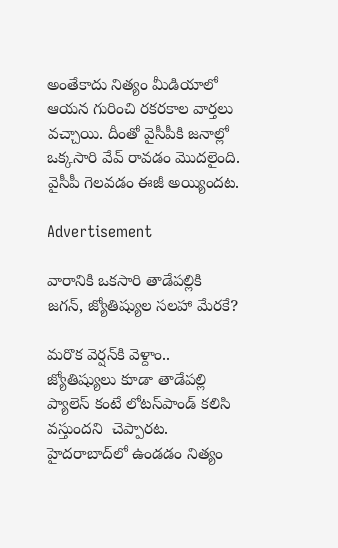అంతేకాదు నిత్యం మీడియాలో ఆయన గురించి రకరకాల వార్తలు వచ్చాయి. దీంతో వైసీపీకి జనాల్లో ఒక్కసారి వేవ్ రావడం మొదలైంది.  వైసీపీ గెలవడం ఈజీ అయ్యిందట.

Advertisement

వారానికి ఒకసారి తాడేపల్లికి జగన్, జ్యోతిష్యుల సలహా మేరకే?

మరొక వెర్షన్‌కి వెళ్దాం.. జ్యోతిష్యులు కూడా తాడేపల్లి ప్యాలెస్ కంటే లోటస్‌పాండ్ కలిసి వస్తుందని  చెప్పారట. హైదరాబాద్‌లో ఉండడం నిత్యం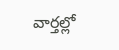వార్తల్లో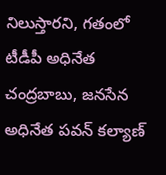నిలుస్తారని, గతంలో టీడీపీ అధినేత చంద్రబాబు, జనసేన అధినేత పవన్ కల్యాణ్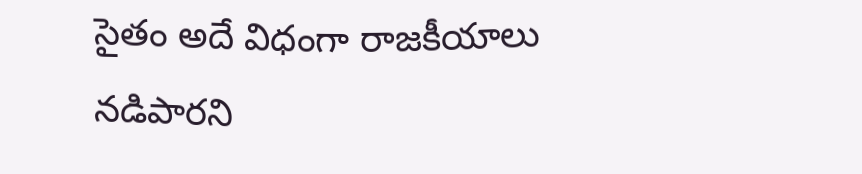సైతం అదే విధంగా రాజకీయాలు నడిపారని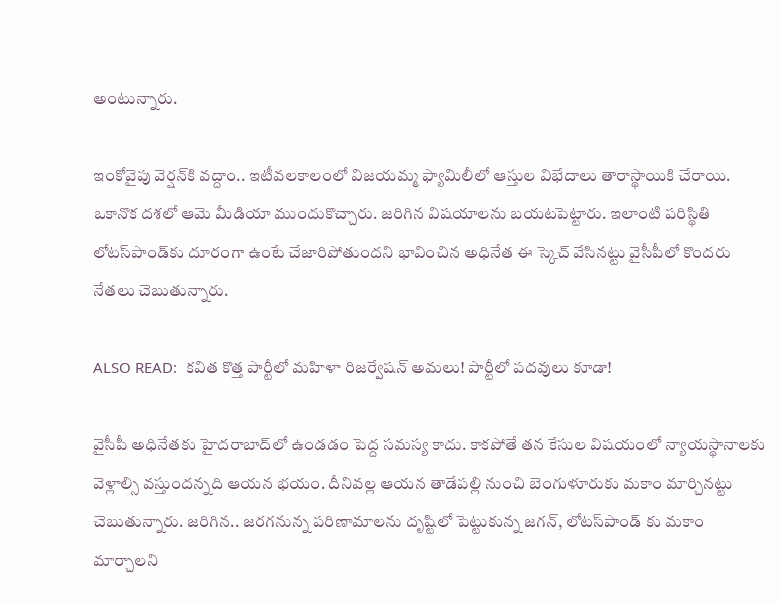అంటున్నారు.

ఇంకోవైపు వెర్షన్‌కి వద్దాం.. ఇటీవలకాలంలో విజయమ్మ ఫ్యామిలీలో ఆస్తుల విభేదాలు తారాస్థాయికి చేరాయి. ఒకానొక దశలో ఆమె మీడియా ముందుకొచ్చారు. జరిగిన విషయాలను బయటపెట్టారు. ఇలాంటి పరిస్థితి లోటస్‌పాండ్‌కు దూరంగా ఉంటే చేజారిపోతుందని భావించిన అధినేత ఈ స్కెచ్ వేసినట్టు వైసీపీలో కొందరు నేతలు చెబుతున్నారు.

ALSO READ:  క‌విత కొత్త పార్టీలో మ‌హిళా రిజ‌ర్వేష‌న్ అమ‌లు! పార్టీలో ప‌ద‌వులు కూడా!

వైసీపీ అధినేతకు హైదరాబాద్‌లో ఉండడం పెద్ద సమస్య కాదు. కాకపోతే తన కేసుల విషయంలో న్యాయస్థానాలకు వెళ్లాల్సి వస్తుందన్నది ఆయన భయం. దీనివల్ల ఆయన తాడేపల్లి నుంచి బెంగుళూరుకు మకాం మార్చినట్టు చెబుతున్నారు. జరిగిన.. జరగనున్న పరిణామాలను దృష్టిలో పెట్టుకున్న జగన్, లోటస్‌పాండ్ కు మకాం మార్చాలని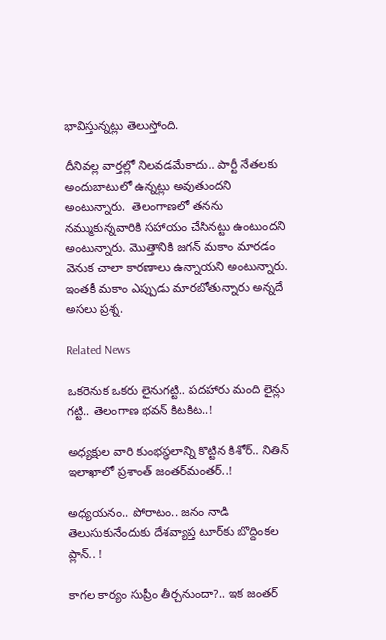భావిస్తున్నట్లు తెలుస్తోంది.

దీనివల్ల వార్తల్లో నిలవడమేకాదు.. పార్టీ నేతలకు అందుబాటులో ఉన్నట్లు అవుతుందని అంటున్నారు.  తెలంగాణలో తనను నమ్ముకున్నవారికి సహాయం చేసినట్టు ఉంటుందని అంటున్నారు. మొత్తానికి జగన్ మకాం మారడం వెనుక చాలా కారణాలు ఉన్నాయని అంటున్నారు. ఇంతకీ మకాం ఎప్పుడు మారబోతున్నారు అన్నదే అసలు ప్రశ్న.

Related News

ఒక‌రెనుక ఒక‌రు లైనుగ‌ట్టి.. ప‌ద‌హారు మంది లైన్లు గ‌ట్టి.. తెలంగాణ భ‌వ‌న్ కిట‌కిట‌..!

అధ్య‌క్షుల వారి కుంభ‌స్థ‌లాన్ని కొట్టిన కిశోర్‌.. నితిన్ ఇలాఖాలో ప్ర‌శాంత్ జంత‌ర్‌మంత‌ర్‌..!

అధ్య‌య‌నం.. పోరాటం.. జ‌నం నాడి తెలుసుకునేందుకు దేశ‌వ్యాప్త టూర్‌కు బొద్దింక‌ల ప్లాన్‌.. !

కాగ‌ల కార్యం సుప్రీం తీర్చ‌నుందా?.. ఇక జంత‌ర్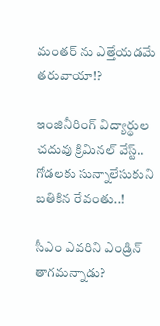మంత‌ర్ ను ఎత్తేయ‌డ‌మే త‌రువాయా!?

ఇంజినీరింగ్ విద్యార్థుల చ‌దువు క్రిమిన‌ల్ వేస్ట్‌.. గోడ‌ల‌కు సున్నాలేసుకుని బ‌తికిన‌ రేవంతు..!

సీఎం ఎవ‌రిని ఎండ్రిన్ తాగ‌మ‌న్నాడు?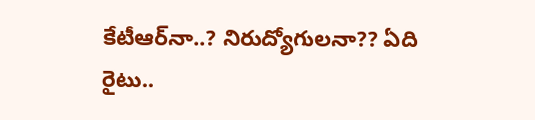కేటీఆర్‌నా..? నిరుద్యోగుల‌నా?? ఏది రైటు..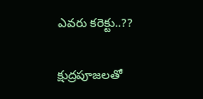ఎవ‌రు కరెక్టు..??

క్షుద్ర‌పూజ‌లతో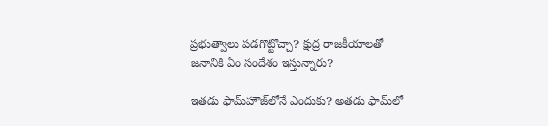ప్ర‌భుత్వాలు ప‌డ‌గొట్టొచ్చా? క్షుద్ర రాజ‌కీయాల‌తో జ‌నానికి ఏం సందేశం ఇస్తున్నారు?

ఇత‌డు ఫామ్‌హౌజ్‌లోనే ఎందుకు? అత‌డు ఫామ్‌లో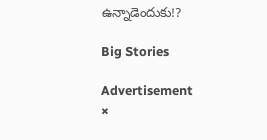ఉన్నాడెందుకు!?

Big Stories

Advertisement
×